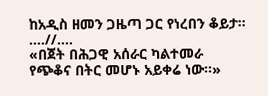ከአዲስ ዘመን ጋዜጣ ጋር የነረበን ቆይታ።
....//....
«በጀት በሕጋዊ አሰራር ካልተመራ የጭቆና በትር መሆኑ አይቀሬ ነው።»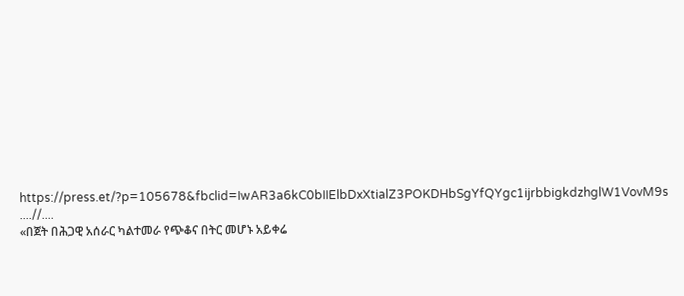https://press.et/?p=105678&fbclid=IwAR3a6kC0bIIElbDxXtialZ3POKDHbSgYfQYgc1ijrbbigkdzhglW1VovM9s
....//....
«በጀት በሕጋዊ አሰራር ካልተመራ የጭቆና በትር መሆኑ አይቀሬ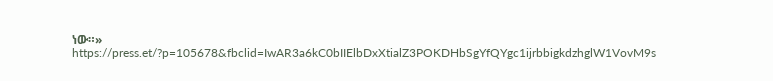ነው።»
https://press.et/?p=105678&fbclid=IwAR3a6kC0bIIElbDxXtialZ3POKDHbSgYfQYgc1ijrbbigkdzhglW1VovM9s